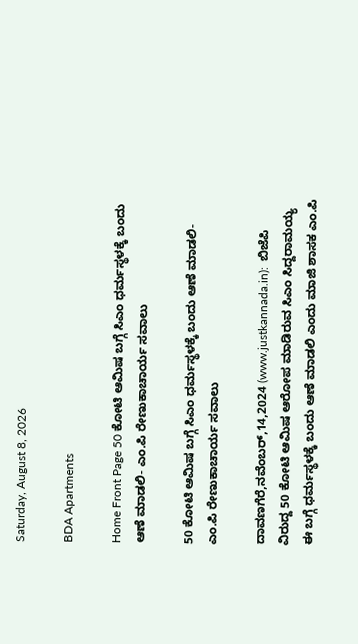Saturday, August 8, 2026

BDA Apartments

Home Front Page 50 ಕೋಟಿ ಆಮಿಷ ಬಗ್ಗೆ ಸಿಎಂ ಧರ್ಮಸ್ಥಳಕ್ಕೆ ಬಂದು ಆಣೆ ಮಾಡಲಿ- ಎಂ.ಪಿ ರೇಣುಕಾಚಾರ್ಯ ಸವಾಲು

50 ಕೋಟಿ ಆಮಿಷ ಬಗ್ಗೆ ಸಿಎಂ ಧರ್ಮಸ್ಥಳಕ್ಕೆ ಬಂದು ಆಣೆ ಮಾಡಲಿ- ಎಂ.ಪಿ ರೇಣುಕಾಚಾರ್ಯ ಸವಾಲು

ದಾವಣಗೆರೆ,ನವೆಂಬರ್,14,2024 (www.justkannada.in):  ಬಿಜೆಪಿ ವಿರುದ್ದ 50 ಕೋಟಿ ಆಮಿಷ ಆರೋಪ ಮಾಡಿರುವ ಸಿಎಂ ಸಿದ್ದರಾಮಯ್ಯ ಈ ಬಗ್ಗೆ ಧರ್ಮಸ್ಥಳಕ್ಕೆ ಬಂದು ಆಣೆ ಮಾಡಲಿ ಎಂದು ಮಾಜಿ ಶಾಸಕ ಎಂ.ಪಿ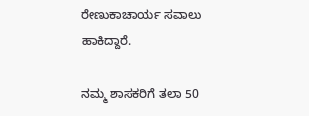ರೇಣುಕಾಚಾರ್ಯ ಸವಾಲು ಹಾಕಿದ್ದಾರೆ.

ನಮ್ಮ ಶಾಸಕರಿಗೆ ತಲಾ 50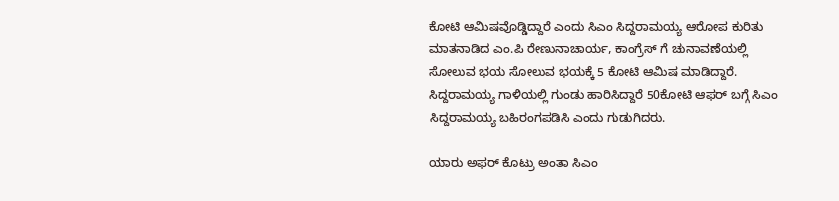ಕೋಟಿ ಆಮಿಷವೊಡ್ಡಿದ್ದಾರೆ ಎಂದು ಸಿಎಂ ಸಿದ್ದರಾಮಯ್ಯ ಆರೋಪ ಕುರಿತು ಮಾತನಾಡಿದ ಎಂ.ಪಿ ರೇಣುನಾಚಾರ್ಯ, ಕಾಂಗ್ರೆಸ್ ಗೆ ಚುನಾವಣೆಯಲ್ಲಿ ಸೋಲುವ ಭಯ ಸೋಲುವ ಭಯಕ್ಕೆ 5 ಕೋಟಿ ಆಮಿಷ ಮಾಡಿದ್ದಾರೆ.  ಸಿದ್ದರಾಮಯ್ಯ ಗಾಳಿಯಲ್ಲಿ ಗುಂಡು ಹಾರಿಸಿದ್ದಾರೆ 50ಕೋಟಿ ಆಫರ್ ಬಗ್ಗೆ ಸಿಎಂ ಸಿದ್ದರಾಮಯ್ಯ ಬಹಿರಂಗಪಡಿಸಿ ಎಂದು ಗುಡುಗಿದರು.

ಯಾರು ಅಫರ್ ಕೊಟ್ರು ಅಂತಾ ಸಿಎಂ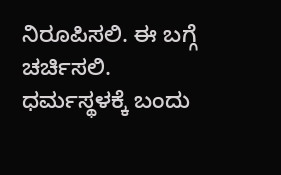ನಿರೂಪಿಸಲಿ. ಈ ಬಗ್ಗೆ ಚರ್ಚಿಸಲಿ.    ಧರ್ಮಸ್ಥಳಕ್ಕೆ ಬಂದು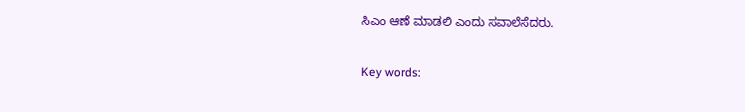ಸಿಎಂ ಆಣೆ ಮಾಡಲಿ ಎಂದು ಸವಾಲೆಸೆದರು.

Key words: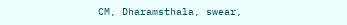CM, Dharamsthala, swear,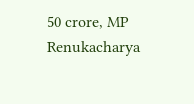50 crore, MP Renukacharya